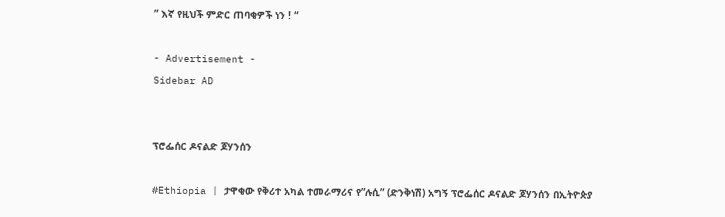” እኛ የዚህች ምድር ጠባቂዎች ነን ! “

- Advertisement -
Sidebar AD


ፕሮፌሰር ዶናልድ ጆሃንሰን

#Ethiopia | ታዋቂው የቅሪተ አካል ተመራማሪና የ”ሉሲ” (ድንቅነሽ) አግኝ ፕሮፌሰር ዶናልድ ጆሃንሰን በኢትዮጵያ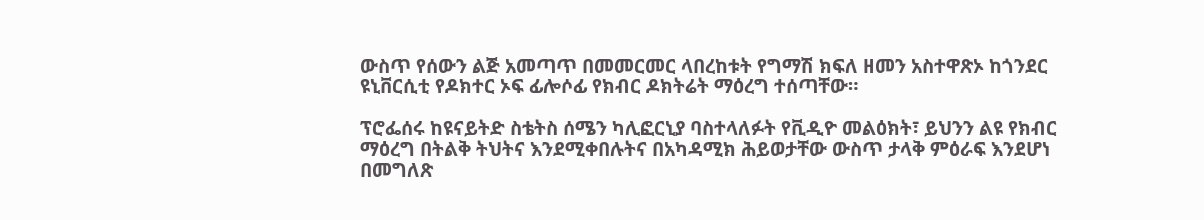ውስጥ የሰውን ልጅ አመጣጥ በመመርመር ላበረከቱት የግማሽ ክፍለ ዘመን አስተዋጽኦ ከጎንደር ዩኒቨርሲቲ የዶክተር ኦፍ ፊሎሶፊ የክብር ዶክትሬት ማዕረግ ተሰጣቸው።

ፕሮፌሰሩ ከዩናይትድ ስቴትስ ሰሜን ካሊፎርኒያ ባስተላለፉት የቪዲዮ መልዕክት፣ ይህንን ልዩ የክብር ማዕረግ በትልቅ ትህትና እንደሚቀበሉትና በአካዳሚክ ሕይወታቸው ውስጥ ታላቅ ምዕራፍ እንደሆነ በመግለጽ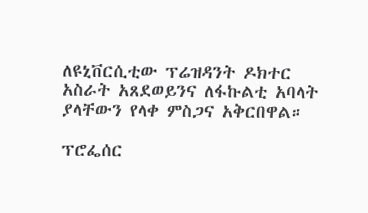ለዩኒቨርሲቲው ፕሬዝዳንት ዶክተር አስራት አጸደወይንና ለፋኩልቲ አባላት ያላቸውን የላቀ ምስጋና አቅርበዋል።

ፕሮፌሰር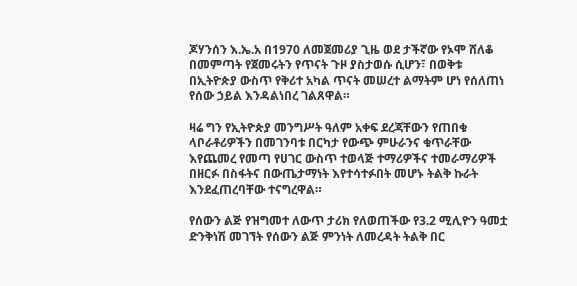ጆሃንሰን እ.ኤ.አ በ1970 ለመጀመሪያ ጊዜ ወደ ታችኛው የኦሞ ሸለቆ በመምጣት የጀመሩትን የጥናት ጉዞ ያስታወሱ ሲሆን፣ በወቅቱ በኢትዮጵያ ውስጥ የቅሪተ አካል ጥናት መሠረተ ልማትም ሆነ የሰለጠነ የሰው ኃይል እንዳልነበረ ገልጸዋል።

ዛሬ ግን የኢትዮጵያ መንግሥት ዓለም አቀፍ ደረጃቸውን የጠበቁ ላቦራቶሪዎችን በመገንባቱ በርካታ የውጭ ምሁራንና ቁጥራቸው እየጨመረ የመጣ የሀገር ውስጥ ተወላጅ ተማሪዎችና ተመራማሪዎች በዘርፉ በስፋትና በውጤታማነት እየተሳተፉበት መሆኑ ትልቅ ኩራት እንደፈጠረባቸው ተናግረዋል።

የሰውን ልጅ የዝግመተ ለውጥ ታሪክ የለወጠችው የ3.2 ሚሊዮን ዓመቷ ድንቅነሽ መገኘት የሰውን ልጅ ምንነት ለመረዳት ትልቅ በር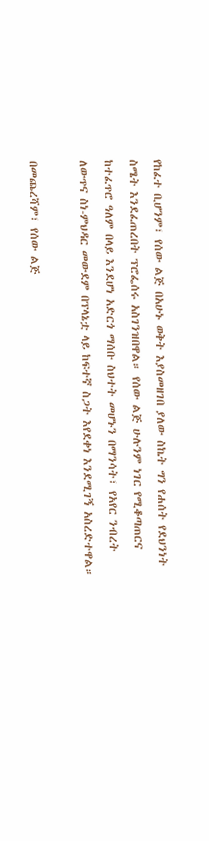የከፈተ ቢሆንም፣ የሰው ልጅ በአሁኑ ወቅት እያስመዘገበ ያለው ስኬት ግን የሐሰት የደህንነት ስሜት እንደፈጠረበት ፕሮፌሰሩ አስገንዝበዋል። የሰው ልጅ ሁሉንም ነገር የሚቆጣጠርና ከተፈጥሮ ዓለም በላይ እንደሆነ አድርጎ ማሰቡ ስህተት መሆኑን በማንሳት፣ የአየር ንብረት ለውጥና ስነ-ምህዳር መውደም በፕላኔቷ ላይ ከፍተኛ ስጋት እየደቀነ እንደሚገኝ አስረድተዋል።

በመጨረሻም፣ የሰው ልጅ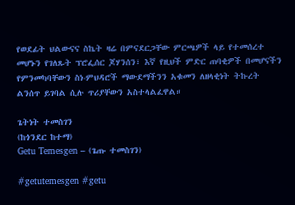የወደፊት ህልውናና ስኬት ዛሬ በምናደርጋቸው ምርጫዎች ላይ የተመሰረተ መሆኑን የገለጹት ፕሮፌሰር ጆሃንሰን፣ እኛ የዚህች ምድር ጠባቂዎች በመሆናችን የምንመካባቸውን ስነ-ምህዳሮች ማውደማችንን አቁመን ለዘላቂነት ትኩረት ልንሰጥ ይገባል ሲሉ ጥሪያቸውን አስተላልፈዋል።

ጌትነት ተመስገን
(ከጎንደር ከተማ)
Getu Temesgen – (ጌጡ ተመስገን)

#getutemesgen #getu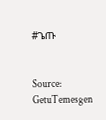#ጌጡ


Source: GetuTemesgen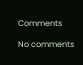Comments

No comments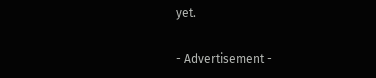yet.

- Advertisement -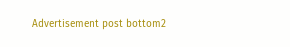Advertisement post bottom2